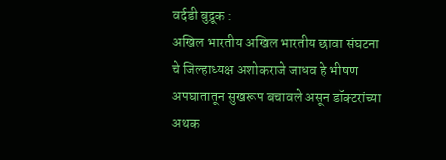वर्दडी बुद्रूक :
अखिल भारतीय अखिल भारतीय छावा संघटना चे जिल्हाध्यक्ष अशोकराजे जाधव हे भीषण अपघातातून सुखरूप बचावले असून डॉक्टरांच्या अथक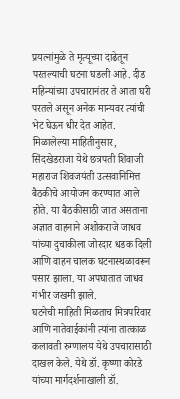प्रयत्नांमुळे ते मृत्यूच्या दाढेतून परतल्याची घटना घडली आहे. दीड महिन्यांच्या उपचारानंतर ते आता घरी परतले असून अनेक मान्यवर त्यांची भेट घेऊन धीर देत आहेत.
मिळालेल्या माहितीनुसार, सिंदखेडराजा येथे छत्रपती शिवाजी महाराज शिवजयंती उत्सवानिमित्त बैठकीचे आयोजन करण्यात आले होते. या बैठकीसाठी जात असताना अज्ञात वाहनाने अशोकराजे जाधव यांच्या दुचाकीला जोरदार धडक दिली आणि वाहन चालक घटनास्थळावरून पसार झाला. या अपघातात जाधव गंभीर जखमी झाले.
घटनेची माहिती मिळताच मित्रपरिवार आणि नातेवाईकांनी त्यांना तात्काळ कलावती रुग्णालय येथे उपचारासाठी दाखल केले. येथे डॉ. कृष्णा कोरडे यांच्या मार्गदर्शनाखाली डॉ.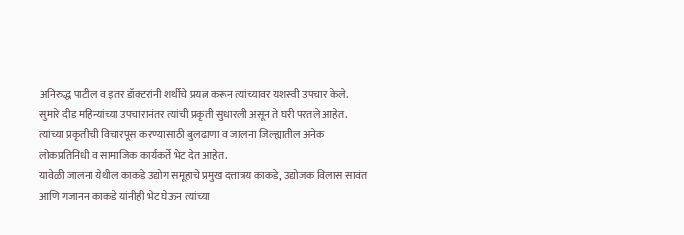अनिरुद्ध पाटील व इतर डॉक्टरांनी शर्थीचे प्रयत्न करून त्यांच्यावर यशस्वी उपचार केले.
सुमारे दीड महिन्यांच्या उपचारानंतर त्यांची प्रकृती सुधारली असून ते घरी परतले आहेत. त्यांच्या प्रकृतीची विचारपूस करण्यासाठी बुलढाणा व जालना जिल्ह्यातील अनेक लोकप्रतिनिधी व सामाजिक कार्यकर्ते भेट देत आहेत.
यावेळी जालना येथील काकडे उद्योग समूहाचे प्रमुख दत्तात्रय काकडे, उद्योजक विलास सावंत आणि गजानन काकडे यांनीही भेट घेऊन त्यांच्या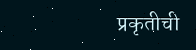प्रकृतीची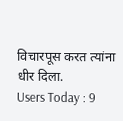विचारपूस करत त्यांना धीर दिला.
Users Today : 9